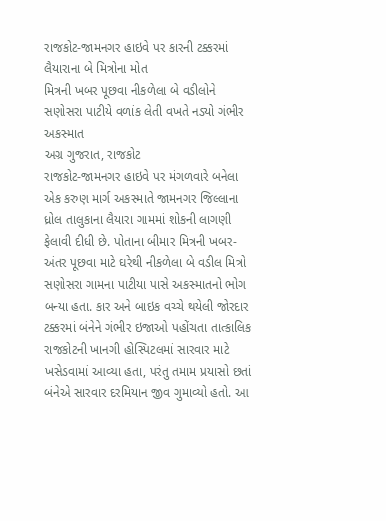રાજકોટ-જામનગર હાઇવે પર કારની ટક્કરમાં લૈયારાના બે મિત્રોના મોત
મિત્રની ખબર પૂછવા નીકળેલા બે વડીલોને સણોસરા પાટીયે વળાંક લેતી વખતે નડ્યો ગંભીર અકસ્માત
અગ્ર ગુજરાત, રાજકોટ
રાજકોટ-જામનગર હાઇવે પર મંગળવારે બનેલા એક કરુણ માર્ગ અકસ્માતે જામનગર જિલ્લાના ધ્રોલ તાલુકાના લૈયારા ગામમાં શોકની લાગણી ફેલાવી દીધી છે. પોતાના બીમાર મિત્રની ખબર-અંતર પૂછવા માટે ઘરેથી નીકળેલા બે વડીલ મિત્રો સણોસરા ગામના પાટીયા પાસે અકસ્માતનો ભોગ બન્યા હતા. કાર અને બાઇક વચ્ચે થયેલી જોરદાર ટક્કરમાં બંનેને ગંભીર ઇજાઓ પહોંચતા તાત્કાલિક રાજકોટની ખાનગી હોસ્પિટલમાં સારવાર માટે ખસેડવામાં આવ્યા હતા, પરંતુ તમામ પ્રયાસો છતાં બંનેએ સારવાર દરમિયાન જીવ ગુમાવ્યો હતો. આ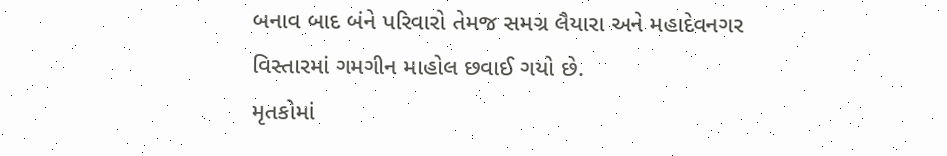બનાવ બાદ બંને પરિવારો તેમજ સમગ્ર લૈયારા અને મહાદેવનગર વિસ્તારમાં ગમગીન માહોલ છવાઈ ગયો છે.
મૃતકોમાં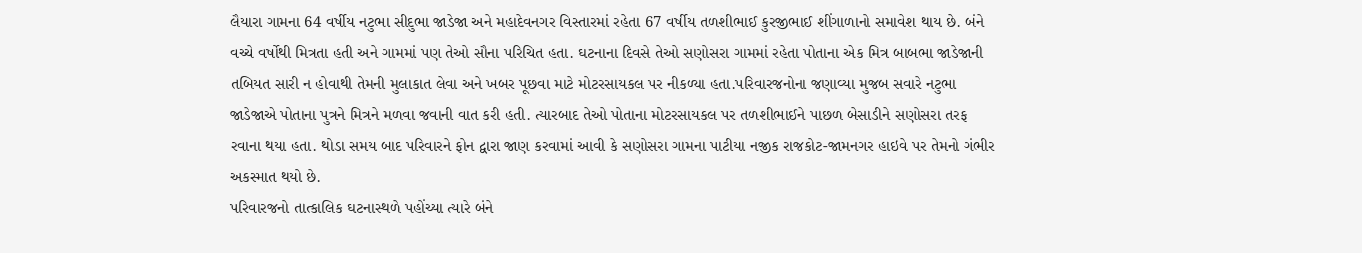લૈયારા ગામના 64 વર્ષીય નટુભા સીદુભા જાડેજા અને મહાદેવનગર વિસ્તારમાં રહેતા 67 વર્ષીય તળશીભાઈ કુરજીભાઈ શીંગાળાનો સમાવેશ થાય છે. બંને વચ્ચે વર્ષોથી મિત્રતા હતી અને ગામમાં પણ તેઓ સૌના પરિચિત હતા. ઘટનાના દિવસે તેઓ સણોસરા ગામમાં રહેતા પોતાના એક મિત્ર બાબભા જાડેજાની તબિયત સારી ન હોવાથી તેમની મુલાકાત લેવા અને ખબર પૂછવા માટે મોટરસાયકલ પર નીકળ્યા હતા.પરિવારજનોના જણાવ્યા મુજબ સવારે નટુભા જાડેજાએ પોતાના પુત્રને મિત્રને મળવા જવાની વાત કરી હતી. ત્યારબાદ તેઓ પોતાના મોટરસાયકલ પર તળશીભાઈને પાછળ બેસાડીને સણોસરા તરફ રવાના થયા હતા. થોડા સમય બાદ પરિવારને ફોન દ્વારા જાણ કરવામાં આવી કે સણોસરા ગામના પાટીયા નજીક રાજકોટ-જામનગર હાઇવે પર તેમનો ગંભીર અકસ્માત થયો છે.
પરિવારજનો તાત્કાલિક ઘટનાસ્થળે પહોંચ્યા ત્યારે બંને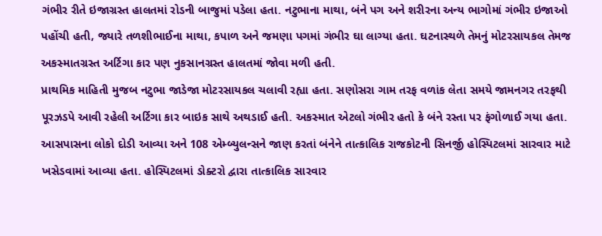ગંભીર રીતે ઇજાગ્રસ્ત હાલતમાં રોડની બાજુમાં પડેલા હતા. નટુભાના માથા, બંને પગ અને શરીરના અન્ય ભાગોમાં ગંભીર ઇજાઓ પહોંચી હતી, જ્યારે તળશીભાઈના માથા, કપાળ અને જમણા પગમાં ગંભીર ઘા લાગ્યા હતા. ઘટનાસ્થળે તેમનું મોટરસાયકલ તેમજ અકસ્માતગ્રસ્ત અર્ટિગા કાર પણ નુકસાનગ્રસ્ત હાલતમાં જોવા મળી હતી.
પ્રાથમિક માહિતી મુજબ નટુભા જાડેજા મોટરસાયકલ ચલાવી રહ્યા હતા. સણોસરા ગામ તરફ વળાંક લેતા સમયે જામનગર તરફથી પૂરઝડપે આવી રહેલી અર્ટિગા કાર બાઇક સાથે અથડાઈ હતી. અકસ્માત એટલો ગંભીર હતો કે બંને રસ્તા પર ફંગોળાઈ ગયા હતા. આસપાસના લોકો દોડી આવ્યા અને 108 એમ્બ્યુલન્સને જાણ કરતાં બંનેને તાત્કાલિક રાજકોટની સિનર્જી હોસ્પિટલમાં સારવાર માટે ખસેડવામાં આવ્યા હતા. હોસ્પિટલમાં ડોક્ટરો દ્વારા તાત્કાલિક સારવાર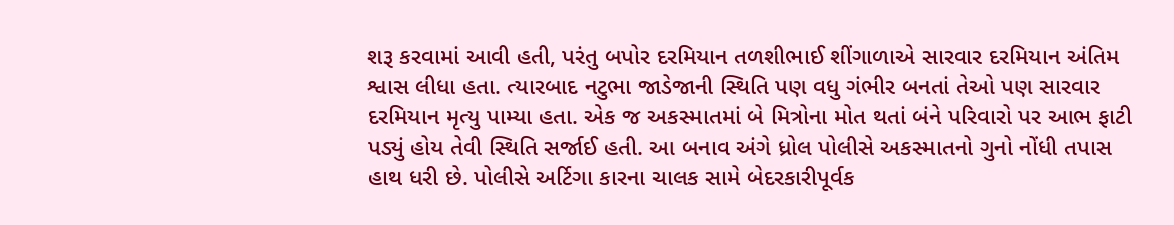શરૂ કરવામાં આવી હતી, પરંતુ બપોર દરમિયાન તળશીભાઈ શીંગાળાએ સારવાર દરમિયાન અંતિમ શ્વાસ લીધા હતા. ત્યારબાદ નટુભા જાડેજાની સ્થિતિ પણ વધુ ગંભીર બનતાં તેઓ પણ સારવાર દરમિયાન મૃત્યુ પામ્યા હતા. એક જ અકસ્માતમાં બે મિત્રોના મોત થતાં બંને પરિવારો પર આભ ફાટી પડ્યું હોય તેવી સ્થિતિ સર્જાઈ હતી. આ બનાવ અંગે ધ્રોલ પોલીસે અકસ્માતનો ગુનો નોંધી તપાસ હાથ ધરી છે. પોલીસે અર્ટિગા કારના ચાલક સામે બેદરકારીપૂર્વક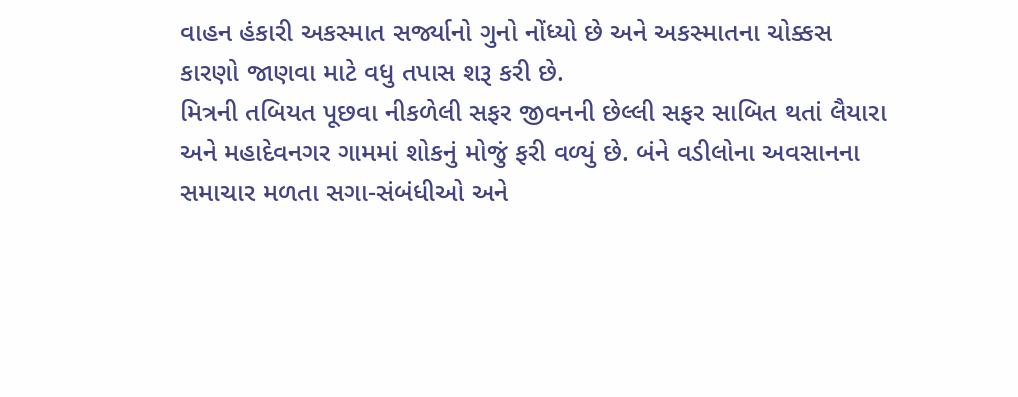વાહન હંકારી અકસ્માત સર્જ્યાનો ગુનો નોંધ્યો છે અને અકસ્માતના ચોક્કસ કારણો જાણવા માટે વધુ તપાસ શરૂ કરી છે.
મિત્રની તબિયત પૂછવા નીકળેલી સફર જીવનની છેલ્લી સફર સાબિત થતાં લૈયારા અને મહાદેવનગર ગામમાં શોકનું મોજું ફરી વળ્યું છે. બંને વડીલોના અવસાનના સમાચાર મળતા સગા-સંબંધીઓ અને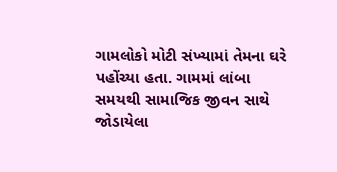ગામલોકો મોટી સંખ્યામાં તેમના ઘરે પહોંચ્યા હતા. ગામમાં લાંબા સમયથી સામાજિક જીવન સાથે જોડાયેલા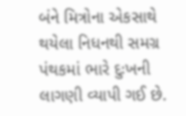બંને મિત્રોના એકસાથે થયેલા નિધનથી સમગ્ર પંથકમાં ભારે દુઃખની લાગણી વ્યાપી ગઈ છે.